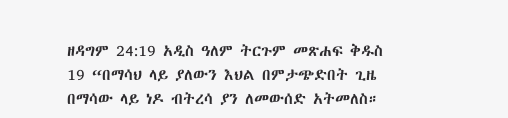ዘዳግም 24:19 አዲስ ዓለም ትርጉም መጽሐፍ ቅዱስ 19 “በማሳህ ላይ ያለውን እህል በምታጭድበት ጊዜ በማሳው ላይ ነዶ ብትረሳ ያን ለመውሰድ አትመለስ።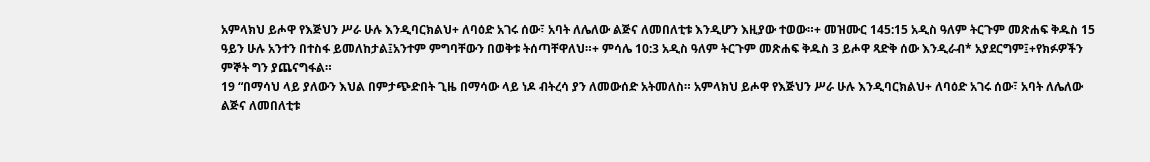አምላክህ ይሖዋ የእጅህን ሥራ ሁሉ እንዲባርክልህ+ ለባዕድ አገሩ ሰው፣ አባት ለሌለው ልጅና ለመበለቲቱ እንዲሆን እዚያው ተወው።+ መዝሙር 145:15 አዲስ ዓለም ትርጉም መጽሐፍ ቅዱስ 15 ዓይን ሁሉ አንተን በተስፋ ይመለከታል፤አንተም ምግባቸውን በወቅቱ ትሰጣቸዋለህ።+ ምሳሌ 10:3 አዲስ ዓለም ትርጉም መጽሐፍ ቅዱስ 3 ይሖዋ ጻድቅ ሰው እንዲራብ* አያደርግም፤+የክፉዎችን ምኞት ግን ያጨናግፋል።
19 “በማሳህ ላይ ያለውን እህል በምታጭድበት ጊዜ በማሳው ላይ ነዶ ብትረሳ ያን ለመውሰድ አትመለስ። አምላክህ ይሖዋ የእጅህን ሥራ ሁሉ እንዲባርክልህ+ ለባዕድ አገሩ ሰው፣ አባት ለሌለው ልጅና ለመበለቲቱ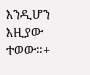እንዲሆን እዚያው ተወው።+